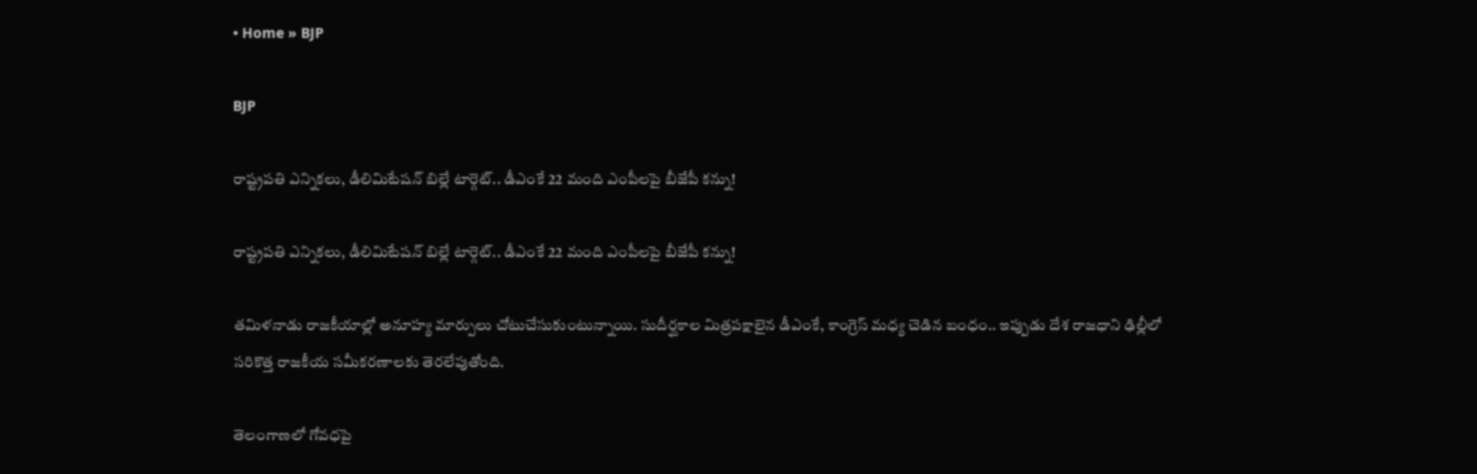• Home » BJP

BJP

రాష్ట్రపతి ఎన్నికలు, డీలిమిటేషన్ బిల్లే టార్గెట్.. డీఎంకే 22 మంది ఎంపీలపై బీజేపీ కన్ను!

రాష్ట్రపతి ఎన్నికలు, డీలిమిటేషన్ బిల్లే టార్గెట్.. డీఎంకే 22 మంది ఎంపీలపై బీజేపీ కన్ను!

తమిళనాడు రాజకీయాల్లో అనూహ్య మార్పులు చోటుచేసుకుంటున్నాయి. సుదీర్ఘకాల మిత్రపక్షాలైన డీఎంకే, కాంగ్రెస్ మధ్య చెడిన బంధం.. ఇప్పుడు దేశ రాజధాని ఢిల్లీలో సరికొత్త రాజకీయ సమీకరణాలకు తెరలేపుతోంది.

తెలంగాణలో గోవధపై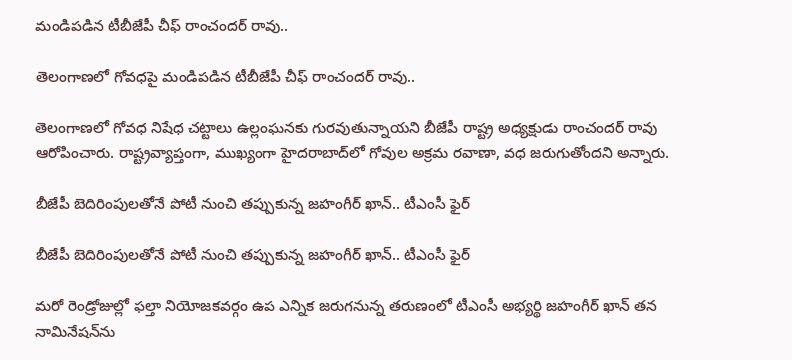మండిపడిన టీబీజేపీ చీఫ్ రాంచందర్ రావు..

తెలంగాణలో గోవధపై మండిపడిన టీబీజేపీ చీఫ్ రాంచందర్ రావు..

తెలంగాణలో గోవధ నిషేధ చట్టాలు ఉల్లంఘనకు గురవుతున్నాయని బీజేపీ రాష్ట్ర అధ్యక్షుడు రాంచందర్ రావు ఆరోపించారు. రాష్ట్రవ్యాప్తంగా, ముఖ్యంగా హైదరాబాద్‌లో గోవుల అక్రమ రవాణా, వధ జరుగుతోందని అన్నారు.

బీజేపీ బెదిరింపులతోనే పోటీ నుంచి తప్పుకున్న జహంగీర్ ఖాన్.. టీఎంసీ ఫైర్

బీజేపీ బెదిరింపులతోనే పోటీ నుంచి తప్పుకున్న జహంగీర్ ఖాన్.. టీఎంసీ ఫైర్

మరో రెండ్రోజుల్లో ఫల్తా నియోజకవర్గం ఉప ఎన్నిక జరుగనున్న తరుణంలో టీఎంసీ అభ్యర్థి జహంగీర్ ఖాన్ తన నామినేషన్‌ను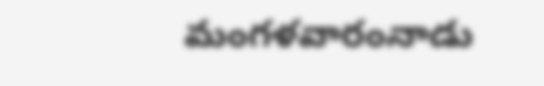మంగళవారంనాడు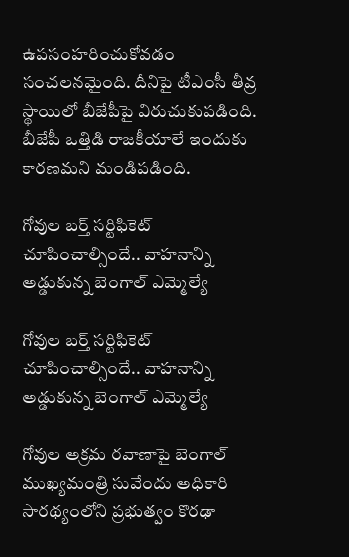ఉపసంహరించుకోవడం సంచలనమైంది. దీనిపై టీఎంసీ తీవ్ర స్థాయిలో బీజేపీపై విరుచుకుపడింది. బీజేపీ ఒత్తిడి రాజకీయాలే ఇందుకు కారణమని మండిపడింది.

గోవుల బర్త్ సర్టిఫికెట్ చూపించాల్సిందే.. వాహనాన్ని అడ్డుకున్న బెంగాల్ ఎమ్మెల్యే

గోవుల బర్త్ సర్టిఫికెట్ చూపించాల్సిందే.. వాహనాన్ని అడ్డుకున్న బెంగాల్ ఎమ్మెల్యే

గోవుల అక్రమ రవాణాపై బెంగాల్‌ ముఖ్యమంత్రి సువేందు అధికారి సారథ్యంలోని ప్రభుత్వం కొరఢా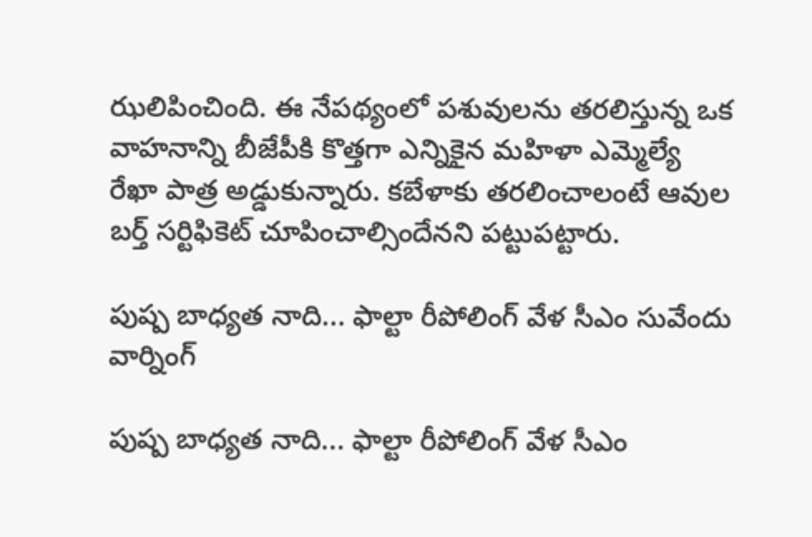ఝలిపించింది. ఈ నేపథ్యంలో పశువులను తరలిస్తున్న ఒక వాహనాన్ని బీజేపీకి కొత్తగా ఎన్నికైన మహిళా ఎమ్మెల్యే రేఖా పాత్ర అడ్డుకున్నారు. కబేళాకు తరలించాలంటే ఆవుల బర్త్ సర్టిఫికెట్ చూపించాల్సిందేనని పట్టుపట్టారు.

పుష్ప బాధ్యత నాది... ఫాల్టా రీపోలింగ్‌ వేళ సీఎం సువేందు వార్నింగ్

పుష్ప బాధ్యత నాది... ఫాల్టా రీపోలింగ్‌ వేళ సీఎం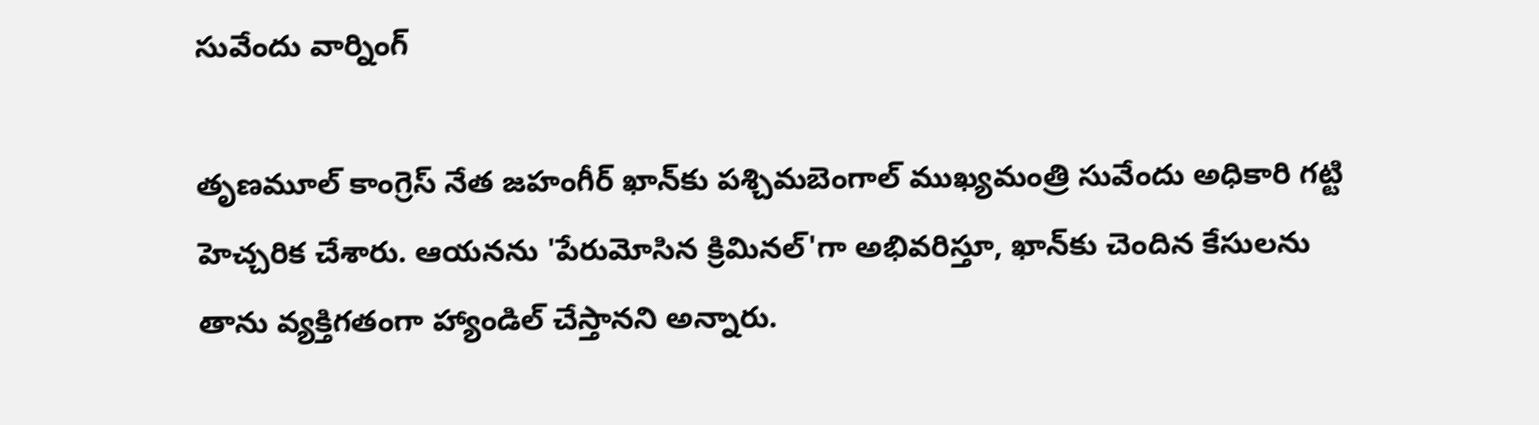సువేందు వార్నింగ్

తృణమూల్ కాంగ్రెస్ నేత జహంగీర్ ఖాన్‌కు పశ్చిమబెంగాల్ ముఖ్యమంత్రి సువేందు అధికారి గట్టి హెచ్చరిక చేశారు. ఆయనను 'పేరుమోసిన క్రిమినల్'గా అభివరిస్తూ, ఖాన్‌కు చెందిన కేసులను తాను వ్యక్తిగతంగా హ్యాండిల్ చేస్తానని అన్నారు.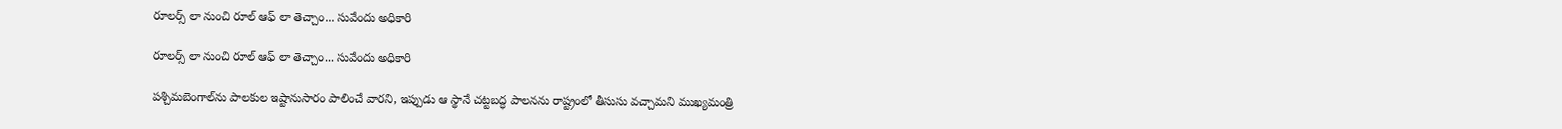రూలర్స్ లా నుంచి రూల్ ఆఫ్ లా తెచ్చాం... సువేందు అధికారి

రూలర్స్ లా నుంచి రూల్ ఆఫ్ లా తెచ్చాం... సువేందు అధికారి

పశ్చిమబెంగాల్‌ను పాలకుల ఇష్టానుసారం పాలించే వారని, ఇప్పుడు ఆ స్థానే చట్టబద్ధ పాలనను రాష్ట్రంలో తీసుసు వచ్చామని ముఖ్యమంత్రి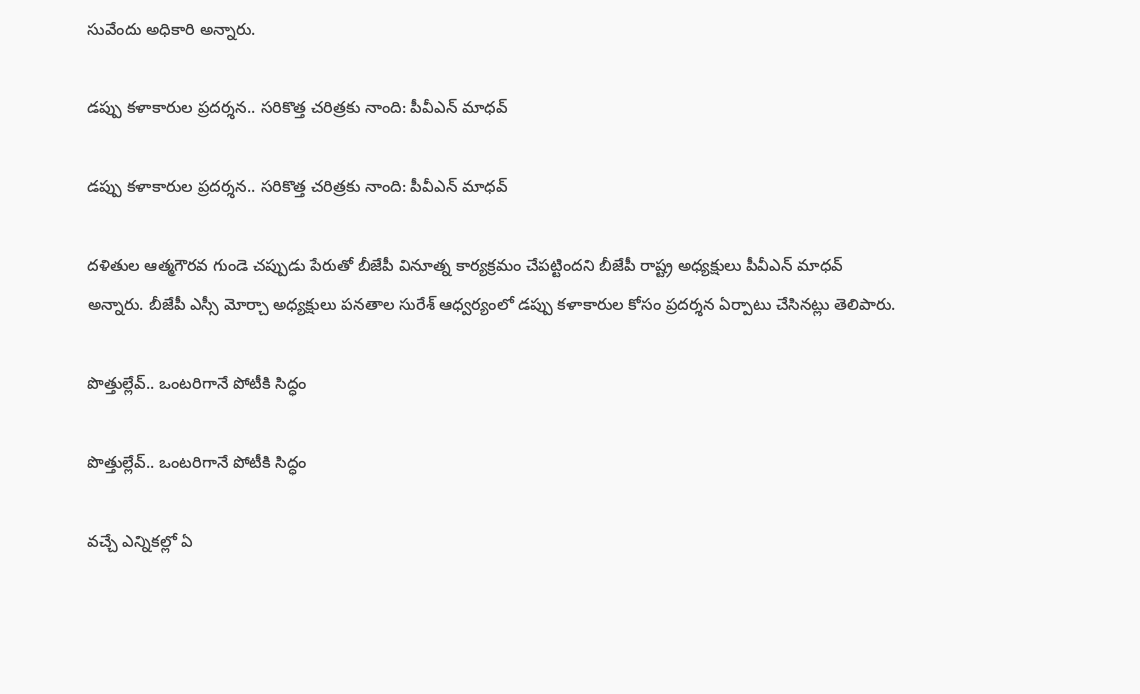సువేందు అధికారి అన్నారు.

డప్పు కళాకారుల ప్రదర్శన.. సరికొత్త చరిత్రకు నాంది: పీవీఎన్ మాధవ్

డప్పు కళాకారుల ప్రదర్శన.. సరికొత్త చరిత్రకు నాంది: పీవీఎన్ మాధవ్

దళితుల ఆత్మగౌరవ గుండె చప్పుడు పేరుతో బీజేపీ వినూత్న కార్యక్రమం చేపట్టిందని బీజేపీ రాష్ట్ర అధ్యక్షులు పీవీఎన్ మాధవ్ అన్నారు. బీజేపీ ఎస్సీ మోర్చా అధ్యక్షులు పనతాల సురేశ్ ఆధ్వర్యంలో డప్పు కళాకారుల కోసం ప్రదర్శన ఏర్పాటు చేసినట్లు తెలిపారు.

పొత్తుల్లేవ్‌.. ఒంటరిగానే పోటీకి సిద్ధం

పొత్తుల్లేవ్‌.. ఒంటరిగానే పోటీకి సిద్ధం

వచ్చే ఎన్నికల్లో ఏ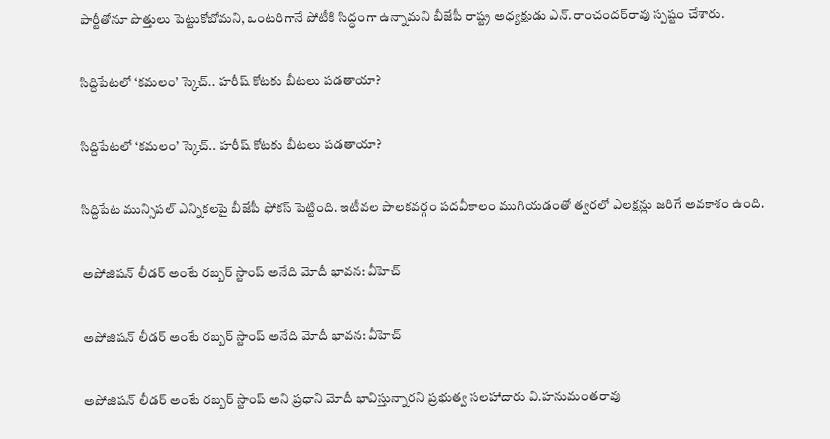పార్టీతోనూ పొత్తులు పెట్టుకోబోమని, ఒంటరిగానే పోటీకి సిద్ధంగా ఉన్నామని బీజేపీ రాష్ట్ర అధ్యక్షుడు ఎన్‌.రాంచందర్‌రావు స్పష్టం చేశారు.

సిద్దిపేటలో ‘కమలం’ స్కెచ్.. హరీష్ కోటకు బీటలు పడతాయా?

సిద్దిపేటలో ‘కమలం’ స్కెచ్.. హరీష్ కోటకు బీటలు పడతాయా?

సిద్దిపేట మున్సిపల్ ఎన్నికలపై బీజేపీ ఫోకస్ పెట్టింది. ఇటీవల పాలకవర్గం పదవీకాలం ముగియడంతో త్వరలో ఎలక్షన్లు జరిగే అవకాశం ఉంది.

అపోజిషన్ లీడర్ అంటే రబ్బర్ స్టాంప్ అనేది మోదీ భావన: వీహెచ్

అపోజిషన్ లీడర్ అంటే రబ్బర్ స్టాంప్ అనేది మోదీ భావన: వీహెచ్

అపోజిషన్ లీడర్ అంటే రబ్బర్ స్టాంప్ అని ప్రధాని మోదీ భావిస్తున్నారని ప్రభుత్వ సలహాదారు వి.హనుమంతరావు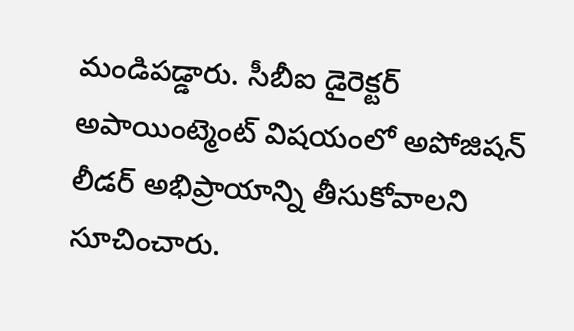మండిపడ్డారు. సీబీఐ డైరెక్టర్ అపాయింట్మెంట్‌ విషయంలో అపోజిషన్ లీడర్ అభిప్రాయాన్ని తీసుకోవాలని సూచించారు.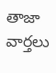తాజా వార్తలు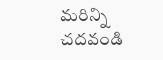మరిన్ని చదవండి